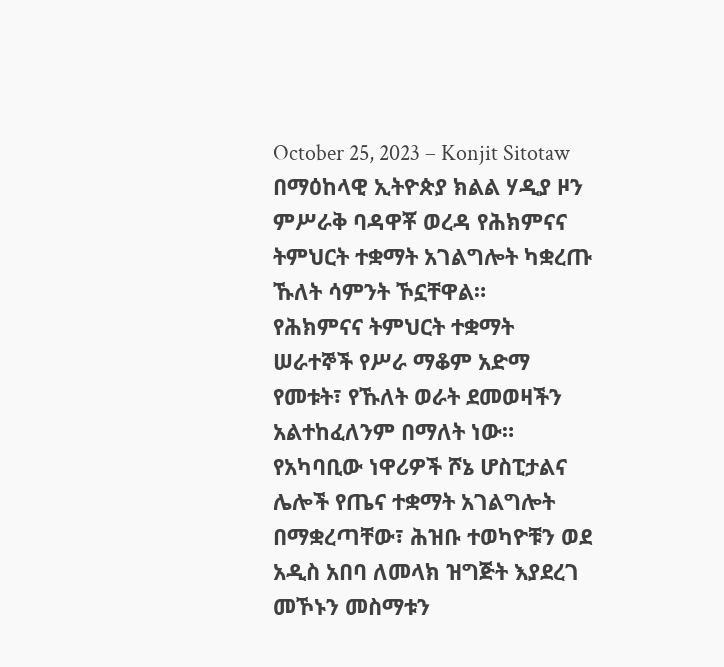October 25, 2023 – Konjit Sitotaw
በማዕከላዊ ኢትዮጵያ ክልል ሃዲያ ዞን ምሥራቅ ባዳዋቾ ወረዳ የሕክምናና ትምህርት ተቋማት አገልግሎት ካቋረጡ ኹለት ሳምንት ኾኗቸዋል።
የሕክምናና ትምህርት ተቋማት ሠራተኞች የሥራ ማቆም አድማ የመቱት፣ የኹለት ወራት ደመወዛችን አልተከፈለንም በማለት ነው።
የአካባቢው ነዋሪዎች ሾኔ ሆስፒታልና ሌሎች የጤና ተቋማት አገልግሎት በማቋረጣቸው፣ ሕዝቡ ተወካዮቹን ወደ አዲስ አበባ ለመላክ ዝግጅት እያደረገ መኾኑን መስማቱን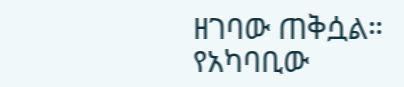ዘገባው ጠቅሷል።
የአካባቢው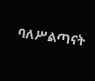ባለሥልጣናት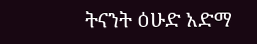ትናንት ዕሁድ አድማ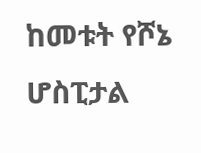ከመቱት የሾኔ ሆስፒታል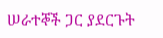ሠራተኞች ጋር ያደርጉት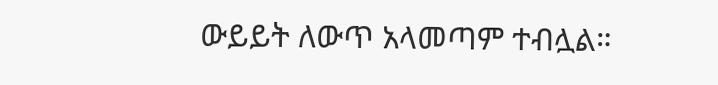ውይይት ለውጥ አላመጣም ተብሏል።